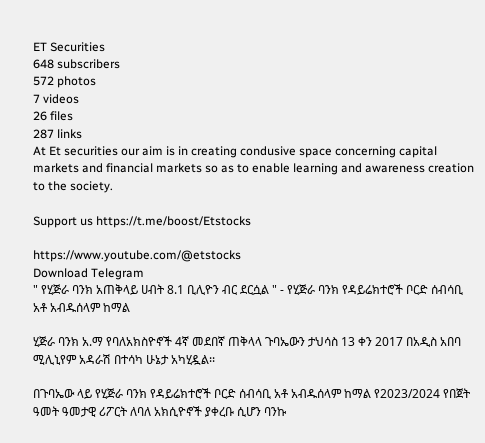ET Securities
648 subscribers
572 photos
7 videos
26 files
287 links
At Et securities our aim is in creating condusive space concerning capital markets and financial markets so as to enable learning and awareness creation to the society.

Support us https://t.me/boost/Etstocks

https://www.youtube.com/@etstocks
Download Telegram
" የሂጅራ ባንክ አጠቅላይ ሀብት 8.1 ቢሊዮን ብር ደርሷል " - የሂጅራ ባንክ የዳይሬክተሮች ቦርድ ሰብሳቢ አቶ አብዱሰላም ከማል

ሂጅራ ባንክ አ.ማ የባለአክስዮኖች 4ኛ መደበኛ ጠቅላላ ጉባኤውን ታህሳስ 13 ቀን 2017 በአዲስ አበባ ሚሊኒየም አዳራሽ በተሳካ ሁኔታ አካሂዷል፡፡

በጉባኤው ላይ የሂጅራ ባንክ የዳይሬክተሮች ቦርድ ሰብሳቢ አቶ አብዱሰላም ከማል የ2023/2024 የበጀት ዓመት ዓመታዊ ሪፖርት ለባለ አክሲዮኖች ያቀረቡ ሲሆን ባንኩ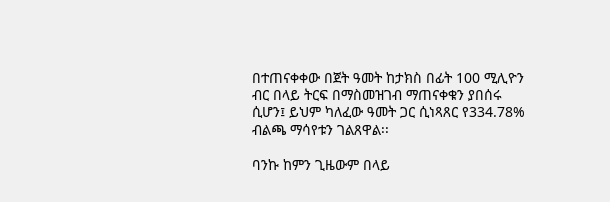በተጠናቀቀው በጀት ዓመት ከታክስ በፊት 100 ሚሊዮን ብር በላይ ትርፍ በማስመዝገብ ማጠናቀቁን ያበሰሩ ሲሆን፤ ይህም ካለፈው ዓመት ጋር ሲነጻጸር የ334.78%  ብልጫ ማሳየቱን ገልጸዋል፡፡

ባንኩ ከምን ጊዜውም በላይ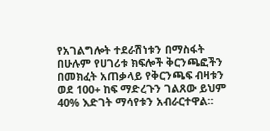የአገልግሎት ተደራሽነቱን በማስፋት በሁሉም የሀገሪቱ ክፍሎች ቅርንጫፎችን በመክፈት አጠቃላይ የቅርንጫፍ ብዛቱን ወደ 100+ ከፍ ማድረጉን ገልጸው ይህም 40% እድገት ማሳየቱን አብራርተዋል።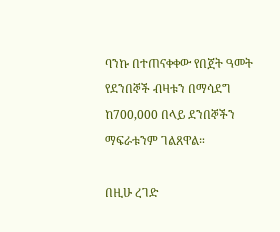ባንኩ በተጠናቀቀው የበጀት ዓመት የደንበኞች ብዛቱን በማሳደግ ከ700,000 በላይ ደንበኞችን ማፍራቱንም ገልጸዋል።

በዚሁ ረገድ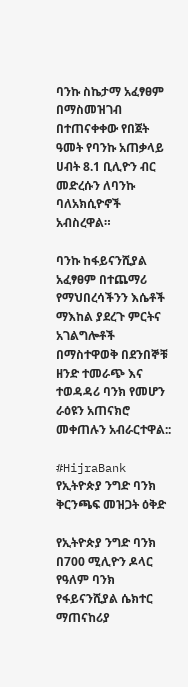ባንኩ ስኬታማ አፈፃፀም በማስመዝገብ በተጠናቀቀው የበጀት ዓመት የባንኩ አጠቃላይ ሀብት 8.1 ቢሊዮን ብር መድረሱን ለባንኩ ባለአክሲዮኖች አብስረዋል።

ባንኩ ከፋይናንሺያል አፈፃፀም በተጨማሪ  የማህበረሳችንን እሴቶች ማእከል ያደረጉ ምርትና አገልግሎቶች በማስተዋወቅ በደንበኞቹ ዘንድ ተመራጭ እና ተወዳዳሪ ባንክ የመሆን ራዕዩን አጠናክሮ መቀጠሉን አብራርተዋል::

#HijraBank
የኢትዮጵያ ንግድ ባንክ ቅርንጫፍ መዝጋት ዕቅድ

የኢትዮጵያ ንግድ ባንክ በ700 ሚሊዮን ዶላር የዓለም ባንክ የፋይናንሺያል ሴክተር ማጠናከሪያ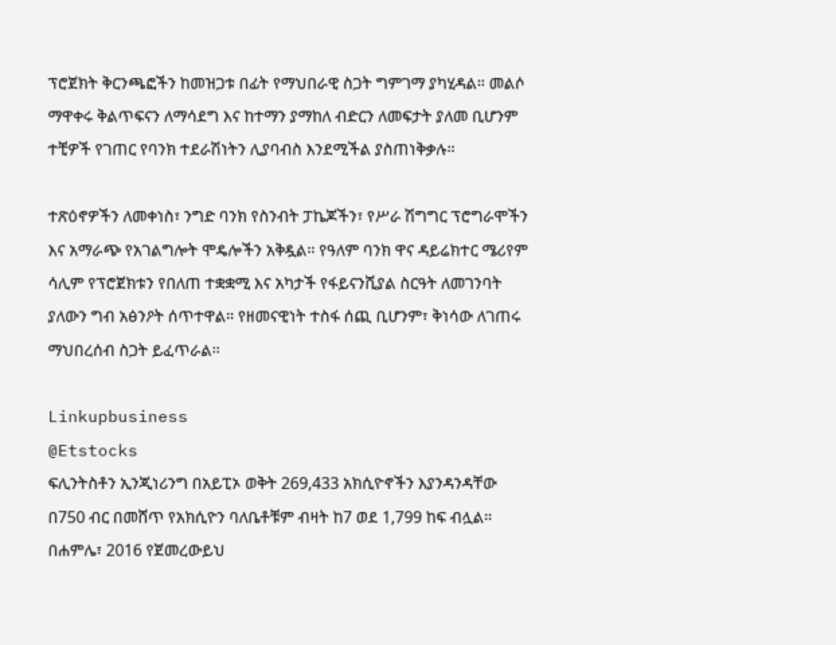ፕሮጀክት ቅርንጫፎችን ከመዝጋቱ በፊት የማህበራዊ ስጋት ግምገማ ያካሂዳል። መልሶ ማዋቀሩ ቅልጥፍናን ለማሳደግ እና ከተማን ያማከለ ብድርን ለመፍታት ያለመ ቢሆንም ተቺዎች የገጠር የባንክ ተደራሽነትን ሊያባብስ እንደሚችል ያስጠነቅቃሉ።

ተጽዕኖዎችን ለመቀነስ፣ ንግድ ባንክ የስንብት ፓኬጆችን፣ የሥራ ሽግግር ፕሮግራሞችን እና አማራጭ የአገልግሎት ሞዴሎችን አቅዷል። የዓለም ባንክ ዋና ዳይሬክተር ሜሪየም ሳሊም የፕሮጀክቱን የበለጠ ተቋቋሚ እና አካታች የፋይናንሺያል ስርዓት ለመገንባት ያለውን ግብ አፅንዖት ሰጥተዋል። የዘመናዊነት ተስፋ ሰጪ ቢሆንም፣ ቅነሳው ለገጠሩ ማህበረሰብ ስጋት ይፈጥራል።

Linkupbusiness
@Etstocks
ፍሊንትስቶን ኢንጂነሪንግ በአይፒኦ ወቅት 269,433 አክሲዮኖችን እያንዳንዳቸው በ750 ብር በመሸጥ የአክሲዮን ባለቤቶቹም ብዛት ከ7 ወደ 1,799 ከፍ ብሏል። በሐምሌ፣ 2016 የጀመረውይህ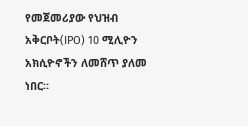የመጀመሪያው የህዝብ አቅርቦት(IPO) 10 ሚሊዮን አክሲዮኖችን ለመሸጥ ያለመ ነበር።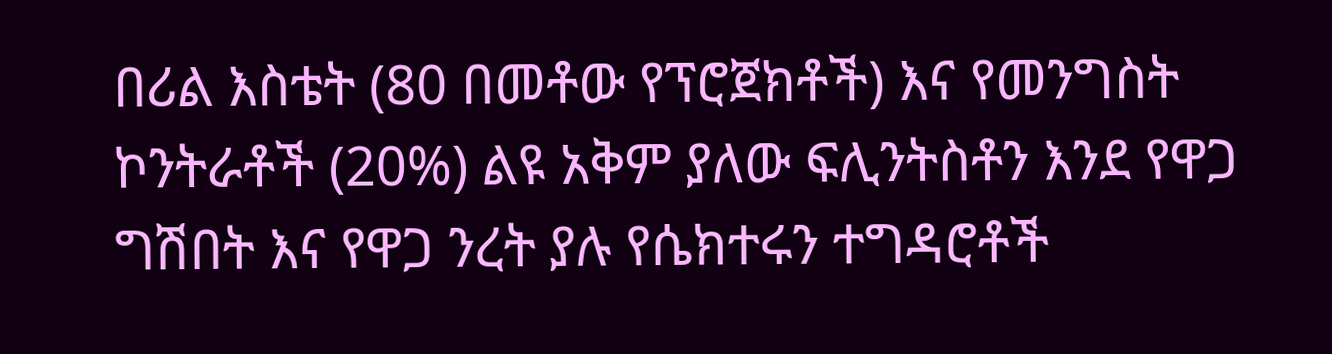በሪል እስቴት (80 በመቶው የፕሮጀክቶች) እና የመንግስት ኮንትራቶች (20%) ልዩ አቅም ያለው ፍሊንትስቶን እንደ የዋጋ ግሽበት እና የዋጋ ንረት ያሉ የሴክተሩን ተግዳሮቶች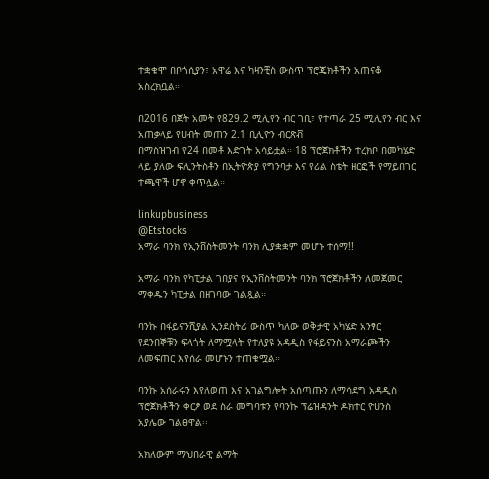ተቋቁሞ በቦጎሲያን፣ አዋሬ እና ካዛንቺስ ውስጥ ፕሮጄክቶችን አጠናቆ አስረክቧል።

በ2016 በጀት አመት የ829.2 ሚሊየን ብር ገቢ፣ የተጣራ 25 ሚሊየን ብር እና አጠቃላይ የሀብት መጠን 2.1 ቢሊዮን ብርጽቭ
በማስዝገብ የ24 በመቶ እድገት አሳይቷል። 18 ፕሮጀክቶችን ተረክቦ በመካሄድ ላይ ያለው ፍሊንትስቶን በኢትዮጵያ የግንባታ እና የሪል ስቴት ዘርፎች የማይበገር ተጫዋች ሆኖ ቀጥሏል።

linkupbusiness
@Etstocks
አማራ ባንክ የኢንቨስትመንት ባንክ ሊያቋቋም መሆኑ ተሰማ!!

አማራ ባንክ የካፒታል ገበያና የኢንቨስትመንት ባንክ ፕሮጀክቶችን ለመጀመር ማቀዱን ካፒታል በዘገባው ገልጿል።

ባንኩ በፋይናንሺያል ኢንደስትሪ ውስጥ ካለው ወቅታዊ አካሄድ አንፃር የደንበኞቹን ፍላጎት ለማሟላት የተለያዩ አዳዲስ የፋይናንስ አማራጮችን ለመፍጠር እየሰራ መሆኑን ተጠቁሟል።

ባንኩ አሰራሩን እየለወጠ እና አገልግሎት አሰጣጡን ለማሳደግ አዳዲስ ፕሮጀክቶችን ቀርፆ ወደ ስራ መግባቱን የባንኩ ፕሬዝዳንት ዶክተር ዮሀንስ አያሌው ገልፀዋል፡፡

አክለውም ማህበራዊ ልማት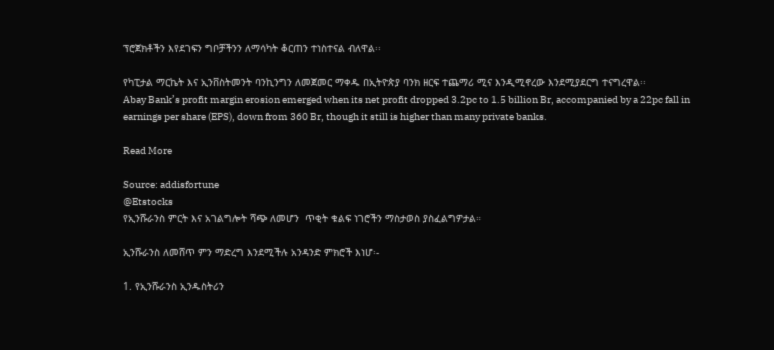ፕሮጀክቶችን እየደገፍን ግቦቻችንን ለማሳካት ቆርጠን ተነስተናል ብለዋል፡፡

የካፒታል ማርኬት እና ኢንቨስትመንት ባንኪንግን ለመጀመር ማቀዱ በኢትዮጵያ ባንክ ዘርፍ ተጨማሪ ሚና እንዲሚኖረው እንደሚያደርግ ተናግረዋል፡፡
Abay Bank’s profit margin erosion emerged when its net profit dropped 3.2pc to 1.5 billion Br, accompanied by a 22pc fall in earnings per share (EPS), down from 360 Br, though it still is higher than many private banks.

Read More

Source: addisfortune
@Etstocks
የኢንሹራንስ ምርት እና አገልግሎት ሻጭ ለመሆን  ጥቂት ቁልፍ ነገሮችን ማስታወስ ያስፈልግዎታል።

ኢንሹራንስ ለመሸጥ ምን ማድረግ እንደሚችሉ አንዳንድ ምክሮች እነሆ፡-

1. የኢንሹራንስ ኢንዱስትሪን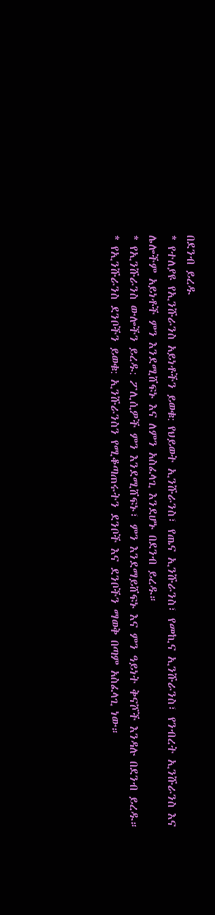በደንብ ይረዱ
* የተለያዩ የኢንሹራንስ አይነቶችን ይወቁ: የህይወት ኢንሹራንስ፣ የጤና ኢንሹራንስ፣ የመኪና ኢንሹራንስ፣ የንብረት ኢንሹራንስ እና ሌሎችም አይነቶች ምን እንደሚሸፍኑ እና ለምን አስፈላጊ እንደሆኑ በደንብ ይረዱ።
* የኢንሹራንስ ውሎችን ይረዱ: ፖሊሲዎች ምን እንደሚሸፍኑ፣ ምን እንደማይሸፍኑ እና ምን ዓይነት ቅናሾች እንዳሉ በደንብ ይረዱ።
* የኢንሹራንስ ደንቦችን ይወቁ: ኢንሹራንስን የሚቆጣጠሩትን ደንቦች እና ደንቦችን ማወቅ በጣም አስፈላጊ ነው።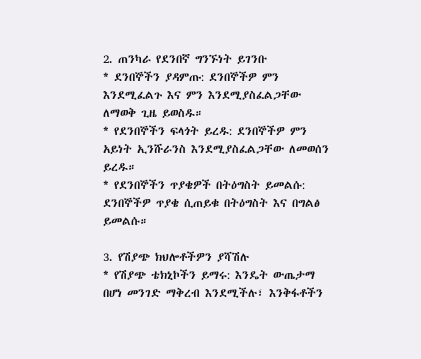2. ጠንካራ የደንበኛ ግንኙነት ይገንቡ
* ደንበኞችን ያዳምጡ: ደንበኞችዎ ምን እንደሚፈልጉ እና ምን እንደሚያስፈልጋቸው ለማወቅ ጊዜ ይወስዱ።
* የደንበኞችን ፍላጎት ይረዱ: ደንበኞችዎ ምን አይነት ኢንሹራንስ እንደሚያስፈልጋቸው ለመወሰን ይረዱ።
* የደንበኞችን ጥያቄዎች በትዕግስት ይመልሱ: ደንበኞችዎ ጥያቄ ሲጠይቁ በትዕግስት እና በግልፅ ይመልሱ።

3. የሽያጭ ክህሎቶችዎን ያሻሽሉ
* የሽያጭ ቴክኒኮችን ይማሩ: እንዴት ውጤታማ በሆነ መንገድ ማቅረብ እንደሚችሉ፣ እንቅፋቶችን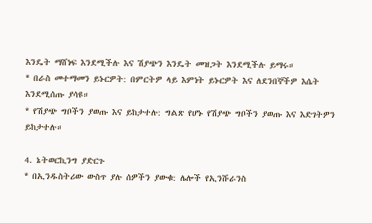እንዴት ማሸነፍ እንደሚችሉ እና ሽያጭን እንዴት መዝጋት እንደሚችሉ ይማሩ።
* በራስ መተማመን ይኑርዎት: በምርትዎ ላይ እምነት ይኑርዎት እና ለደንበኞችዎ እሴት እንደሚሰጡ ያሳዩ።
* የሽያጭ ግቦችን ያወጡ እና ይከታተሉ: ግልጽ የሆኑ የሽያጭ ግቦችን ያወጡ እና እድገትዎን ይከታተሉ።

4. ኔትወርኪንግ ያድርጉ
* በኢንዱስትሪው ውስጥ ያሉ ሰዎችን ያውቁ: ሌሎች የኢንሹራንስ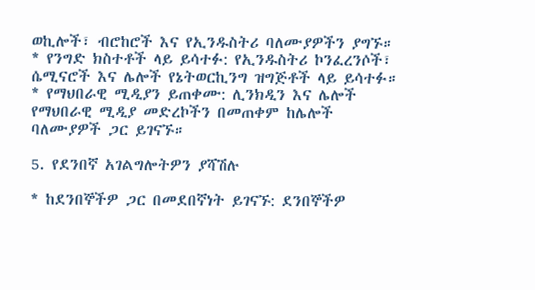ወኪሎች፣ ብሮከሮች እና የኢንዱስትሪ ባለሙያዎችን ያግኙ።
* የንግድ ክስተቶች ላይ ይሳተፉ: የኢንዱስትሪ ኮንፈረንሶች፣ ሴሚናሮች እና ሌሎች የኔትወርኪንግ ዝግጅቶች ላይ ይሳተፉ።
* የማህበራዊ ሚዲያን ይጠቀሙ: ሊንክዲን እና ሌሎች የማህበራዊ ሚዲያ መድረኮችን በመጠቀም ከሌሎች ባለሙያዎች ጋር ይገናኙ።

5. የደንበኛ አገልግሎትዎን ያሻሽሉ

* ከደንበኞችዎ ጋር በመደበኛነት ይገናኙ: ደንበኞችዎ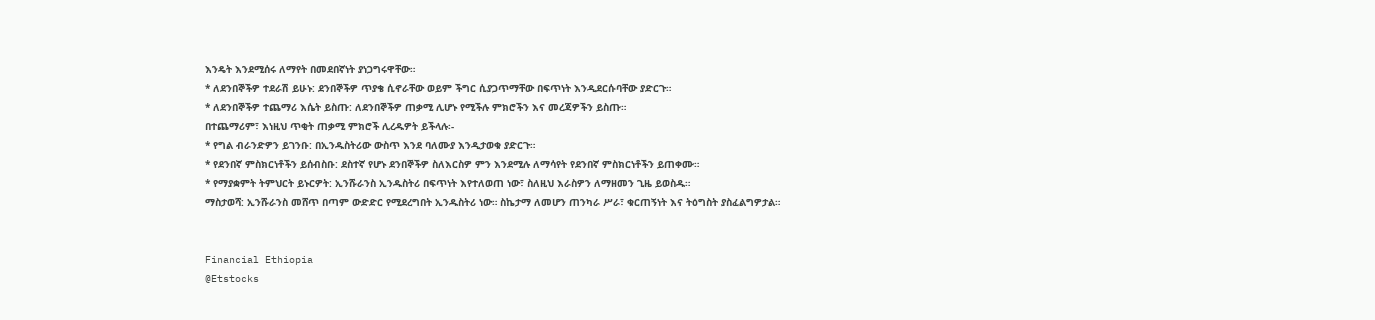እንዴት እንደሚሰሩ ለማየት በመደበኛነት ያነጋግሩዋቸው።
* ለደንበኞችዎ ተደራሽ ይሁኑ: ደንበኞችዎ ጥያቄ ሲኖራቸው ወይም ችግር ሲያጋጥማቸው በፍጥነት እንዲደርሱባቸው ያድርጉ።
* ለደንበኞችዎ ተጨማሪ እሴት ይስጡ: ለደንበኞችዎ ጠቃሚ ሊሆኑ የሚችሉ ምክሮችን እና መረጃዎችን ይስጡ።
በተጨማሪም፣ እነዚህ ጥቂት ጠቃሚ ምክሮች ሊረዱዎት ይችላሉ፡-
* የግል ብራንድዎን ይገንቡ: በኢንዱስትሪው ውስጥ እንደ ባለሙያ እንዲታወቁ ያድርጉ።
* የደንበኛ ምስክርነቶችን ይሰብስቡ: ደስተኛ የሆኑ ደንበኞችዎ ስለእርስዎ ምን እንደሚሉ ለማሳየት የደንበኛ ምስክርነቶችን ይጠቀሙ።
* የማያቋምት ትምህርት ይኑርዎት: ኢንሹራንስ ኢንዱስትሪ በፍጥነት እየተለወጠ ነው፣ ስለዚህ እራስዎን ለማዘመን ጊዜ ይወስዱ።
ማስታወሻ: ኢንሹራንስ መሸጥ በጣም ውድድር የሚደረግበት ኢንዱስትሪ ነው። ስኬታማ ለመሆን ጠንካራ ሥራ፣ ቁርጠኝነት እና ትዕግስት ያስፈልግዎታል።


Financial Ethiopia
@Etstocks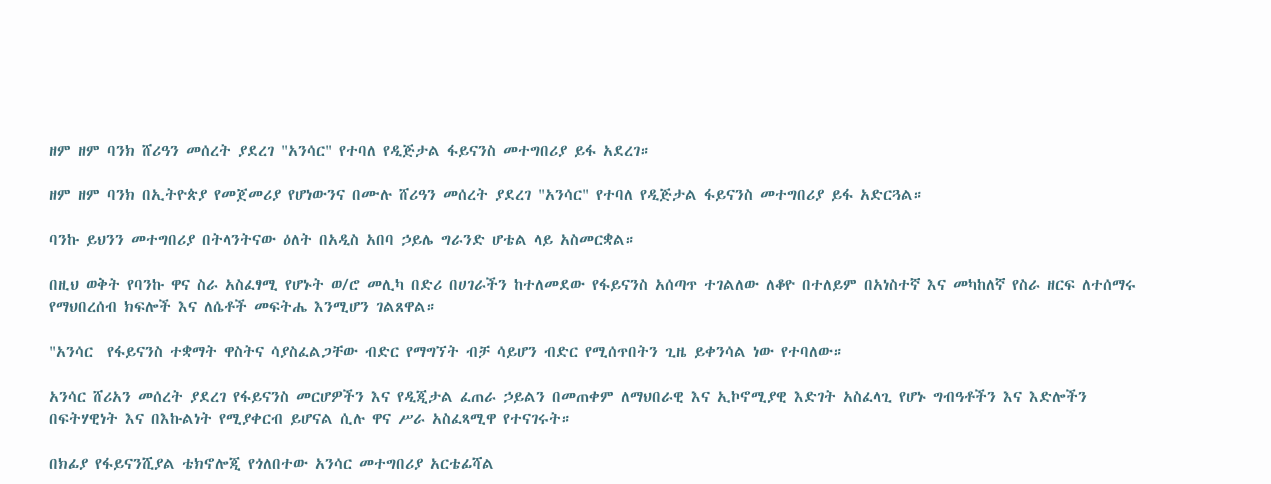ዘም ዘም ባንክ ሸሪዓን መሰረት ያደረገ "አንሳር" የተባለ የዲጅታል ፋይናንስ መተግበሪያ ይፋ አደረገ።

ዘም ዘም ባንክ በኢትዮጵያ የመጀመሪያ የሆነውንና በሙሉ ሸሪዓን መሰረት ያደረገ "አንሳር" የተባለ የዲጅታል ፋይናንስ መተግበሪያ ይፋ አድርጓል።

ባንኩ ይህንን መተግበሪያ በትላንትናው ዕለት በአዲስ አበባ ኃይሌ ግራንድ ሆቴል ላይ አስመርቋል።

በዚህ ወቅት የባንኩ ዋና ስራ አስፈፃሚ የሆኑት ወ/ሮ መሊካ በድሪ በሀገራችን ከተለመደው የፋይናንስ አሰጣጥ ተገልለው ለቆዮ በተለይም በአነስተኛ እና መካከለኛ የስራ ዘርፍ ለተሰማሩ የማህበረሰብ ክፍሎች እና ለሴቶች መፍትሔ እንሚሆን ገልጸዋል።

"አንሳር  የፋይናንስ ተቋማት ዋስትና ሳያስፈልጋቸው ብድር የማግኘት ብቻ ሳይሆን ብድር የሚሰጥበትን ጊዜ ይቀንሳል ነው የተባለው።

አንሳር ሸሪአን መሰረት ያደረገ የፋይናንስ መርሆዎችን እና የዲጂታል ፈጠራ ኃይልን በመጠቀም ለማህበራዊ እና ኢኮኖሚያዊ እድገት አስፈላጊ የሆኑ ግብዓቶችን እና እድሎችን በፍትሃዊነት እና በእኩልነት የሚያቀርብ ይሆናል ሲሉ ዋና ሥራ አስፈጻሚዋ የተናገሩት።

በክፊያ የፋይናንሺያል ቴክኖሎጂ የጎለበተው አንሳር መተግበሪያ አርቴፊሻል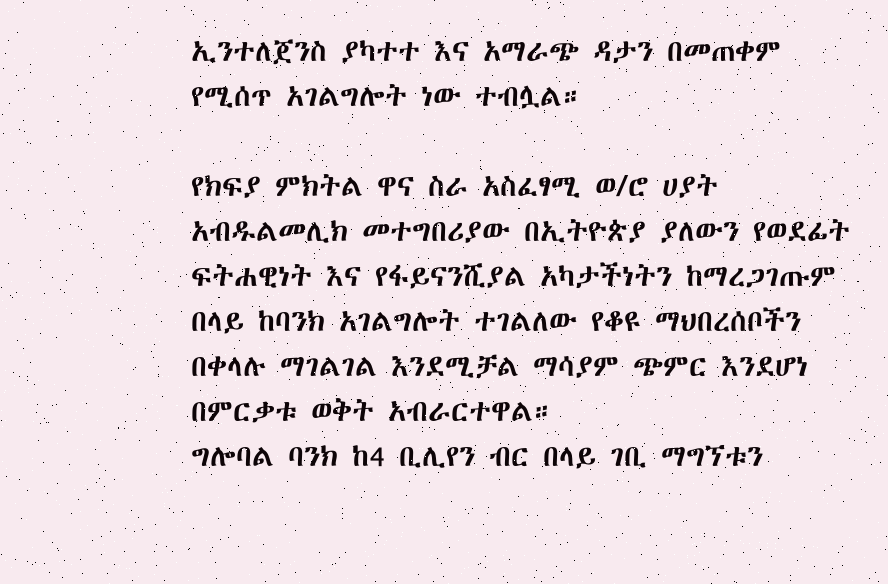ኢንተለጀንስ ያካተተ እና አማራጭ ዳታን በመጠቀም የሚሰጥ አገልግሎት ነው ተብሏል።

የክፍያ ምክትል ዋና ስራ አስፈፃሚ ወ/ሮ ሀያት አብዱልመሊክ መተግበሪያው በኢትዮጵያ ያለውን የወደፊት ፍትሐዊነት እና የፋይናንሺያል አካታችነትን ከማረጋገጡም በላይ ከባንክ አገልግሎት ተገልለው የቆዩ ማህበረሰቦችን በቀላሉ ማገልገል እንደሚቻል ማሳያም ጭምር እንደሆነ በምርቃቱ ወቅት አብራርተዋል።
ግሎባል ባንክ ከ4 ቢሊየን ብር በላይ ገቢ ማግኘቱን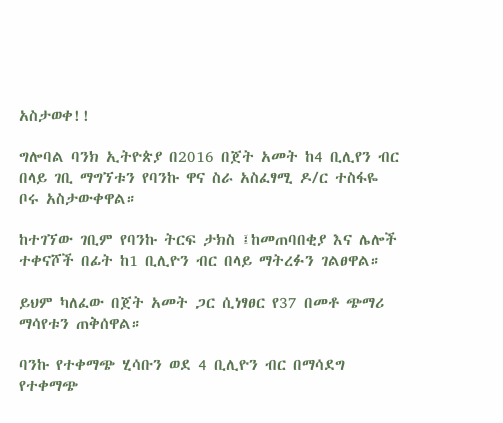አስታወቀ!!

ግሎባል ባንክ ኢትዮጵያ በ2016 በጀት አመት ከ4 ቢሊየን ብር በላይ ገቢ ማግኘቱን የባንኩ ዋና ስራ አስፈፃሚ ዶ/ር ተስፋዬ ቦሩ አስታውቀዋል።

ከተገኘው ገቢም የባንኩ ትርፍ ታክስ ፤ከመጠባበቂያ እና ሌሎች ተቀናሾች በፊት ከ1 ቢሊዮን ብር በላይ ማትረፉን ገልፀዋል።

ይህም ካለፈው በጀት አመት ጋር ሲነፃፀር የ37 በመቶ ጭማሪ ማሳየቱን ጠቅሰዋል።

ባንኩ የተቀማጭ ሂሳቡን ወደ 4 ቢሊዮን ብር በማሳደግ የተቀማጭ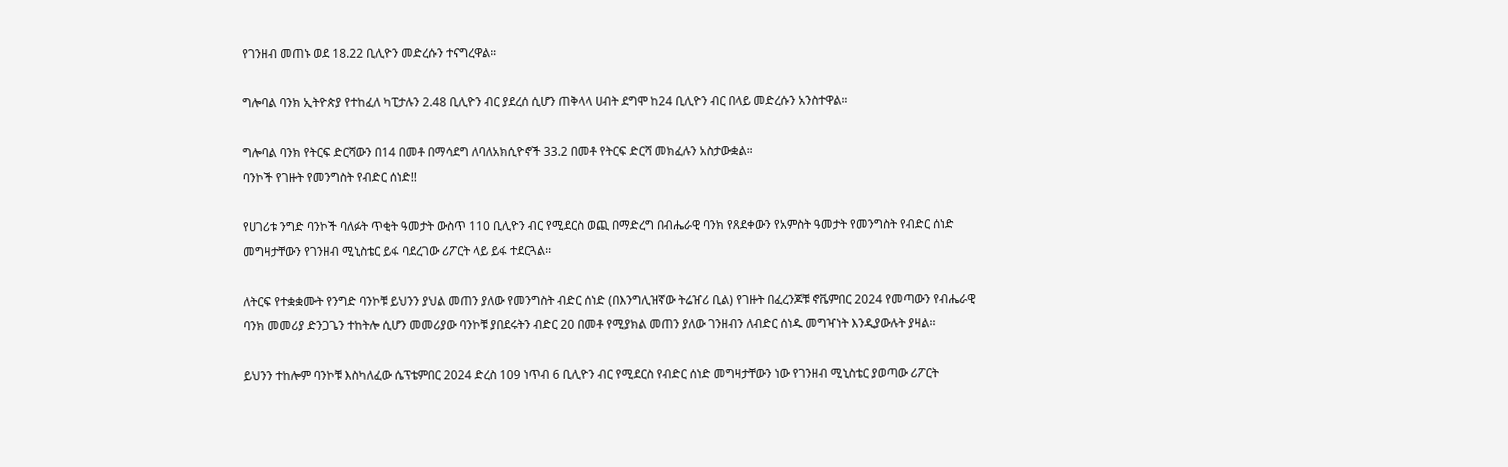የገንዘብ መጠኑ ወደ 18.22 ቢሊዮን መድረሱን ተናግረዋል።

ግሎባል ባንክ ኢትዮጵያ የተከፈለ ካፒታሉን 2.48 ቢሊዮን ብር ያደረሰ ሲሆን ጠቅላላ ሀብት ደግሞ ከ24 ቢሊዮን ብር በላይ መድረሱን አንስተዋል።

ግሎባል ባንክ የትርፍ ድርሻውን በ14 በመቶ በማሳደግ ለባለአክሲዮኖች 33.2 በመቶ የትርፍ ድርሻ መክፈሉን አስታውቋል።
ባንኮች የገዙት የመንግስት የብድር ሰነድ!!

የሀገሪቱ ንግድ ባንኮች ባለፉት ጥቂት ዓመታት ውስጥ 110 ቢሊዮን ብር የሚደርስ ወጪ በማድረግ በብሔራዊ ባንክ የጸደቀውን የአምስት ዓመታት የመንግስት የብድር ሰነድ መግዛታቸውን የገንዘብ ሚኒስቴር ይፋ ባደረገው ሪፖርት ላይ ይፋ ተደርጓል፡፡

ለትርፍ የተቋቋሙት የንግድ ባንኮቹ ይህንን ያህል መጠን ያለው የመንግስት ብድር ሰነድ (በእንግሊዝኛው ትሬዠሪ ቢል) የገዙት በፈረንጆቹ ኖቬምበር 2024 የመጣውን የብሔራዊ ባንክ መመሪያ ድንጋጌን ተከትሎ ሲሆን መመሪያው ባንኮቹ ያበደሩትን ብድር 20 በመቶ የሚያክል መጠን ያለው ገንዘብን ለብድር ሰነዱ መግዣነት እንዲያውሉት ያዛል፡፡

ይህንን ተከሎም ባንኮቹ እስካለፈው ሴፕቴምበር 2024 ድረስ 109 ነጥብ 6 ቢሊዮን ብር የሚደርስ የብድር ሰነድ መግዛታቸውን ነው የገንዘብ ሚኒስቴር ያወጣው ሪፖርት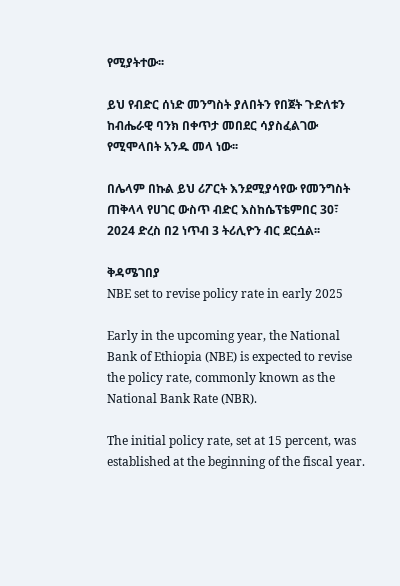የሚያትተው፡፡

ይህ የብድር ሰነድ መንግስት ያለበትን የበጀት ጉድለቱን ከብሔራዊ ባንክ በቀጥታ መበደር ሳያስፈልገው የሚሞላበት አንዱ መላ ነው፡፡

በሌላም በኩል ይህ ሪፖርት እንደሚያሳየው የመንግስት ጠቅላላ የሀገር ውስጥ ብድር እስከሴፕቴምበር 30፣ 2024 ድረስ በ2 ነጥብ 3 ትሪሊዮን ብር ደርሷል፡፡

ቅዳሜገበያ
NBE set to revise policy rate in early 2025

Early in the upcoming year, the National Bank of Ethiopia (NBE) is expected to revise the policy rate, commonly known as the National Bank Rate (NBR).

The initial policy rate, set at 15 percent, was established at the beginning of the fiscal year.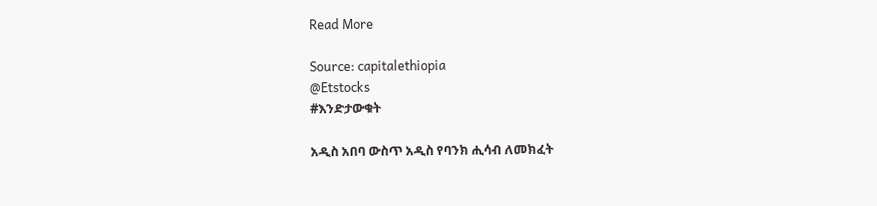Read More

Source: capitalethiopia
@Etstocks
#እንድታውቁት

አዲስ አበባ ውስጥ አዲስ የባንክ ሒሳብ ለመክፈት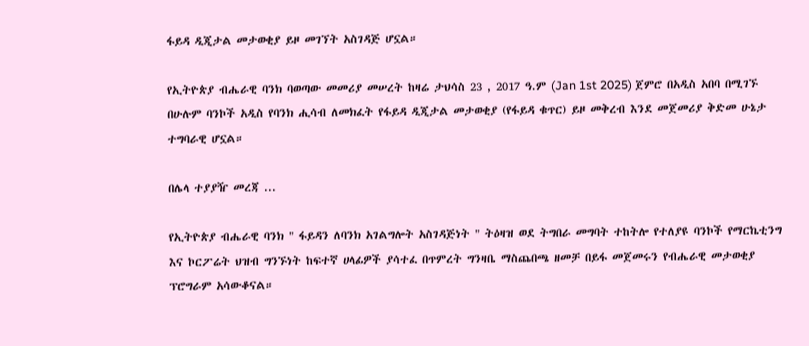ፋይዳ ዲጂታል መታወቂያ ይዞ መገኘት አስገዳጅ ሆኗል።

የኢትዮጵያ ብሔራዊ ባንክ ባወጣው መመሪያ መሠረት ከዛሬ ታህሳስ 23 , 2017 ዓ.ም (Jan 1st 2025) ጀምሮ በአዲስ አበባ በሚገኙ በሁሉም ባንኮች አዲስ የባንክ ሒሳብ ለመክፈት የፋይዳ ዲጂታል መታወቂያ (የፋይዳ ቁጥር) ይዞ መቅረብ እንደ መጀመሪያ ቅድመ ሁኔታ ተግባራዊ ሆኗል።

በሌላ ተያያዥ መረጃ ...

የኢትዮጵያ ብሔራዊ ባንክ " ፋይዳን ለባንክ አገልግሎት አስገዳጅነት " ትዕዛዝ ወደ ትግበራ መግባት ተከትሎ የተለያዩ ባንኮች የማርኬቲንግ እና ኮርፖሬት ህዝብ ግንኙነት ከፍተኛ ሀላፊዎች ያሳተፈ በጥምረት ግንዛቤ ማስጨበጫ ዘመቻ በይፋ መጀመሩን የብሔራዊ መታወቂያ ፕሮግራም አሳውቆናል።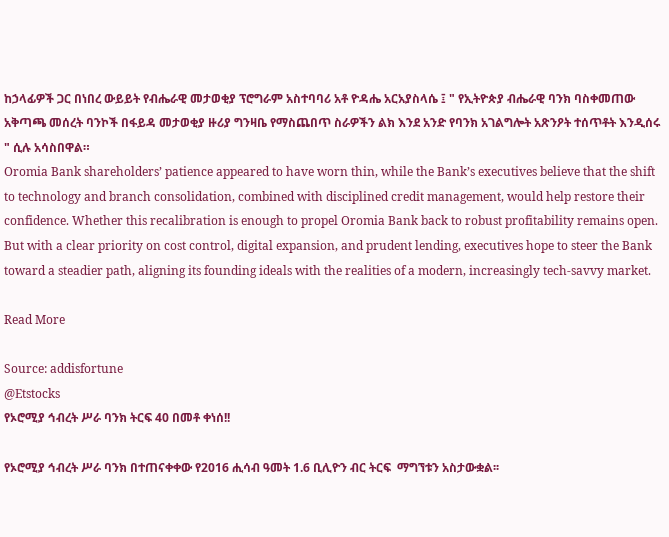ከኃላፊዎች ጋር በነበረ ውይይት የብሔራዊ መታወቂያ ፕሮግራም አስተባባሪ አቶ ዮዳሔ አርአያስላሴ ፤ " የኢትዮጵያ ብሔራዊ ባንክ ባስቀመጠው አቅጣጫ መሰረት ባንኮች በፋይዳ መታወቂያ ዙሪያ ግንዛቤ የማስጨበጥ ስራዎችን ልክ እንደ አንድ የባንክ አገልግሎት አጽንዖት ተሰጥቶት እንዲሰሩ " ሲሉ አሳስበዋል።
Oromia Bank shareholders’ patience appeared to have worn thin, while the Bank’s executives believe that the shift to technology and branch consolidation, combined with disciplined credit management, would help restore their confidence. Whether this recalibration is enough to propel Oromia Bank back to robust profitability remains open. But with a clear priority on cost control, digital expansion, and prudent lending, executives hope to steer the Bank toward a steadier path, aligning its founding ideals with the realities of a modern, increasingly tech-savvy market.

Read More

Source: addisfortune
@Etstocks
የኦሮሚያ ኅብረት ሥራ ባንክ ትርፍ 40 በመቶ ቀነሰ!!

የኦሮሚያ ኅብረት ሥራ ባንክ በተጠናቀቀው የ2016 ሒሳብ ዓመት 1.6 ቢሊዮን ብር ትርፍ  ማግኘቱን አስታውቋል፡፡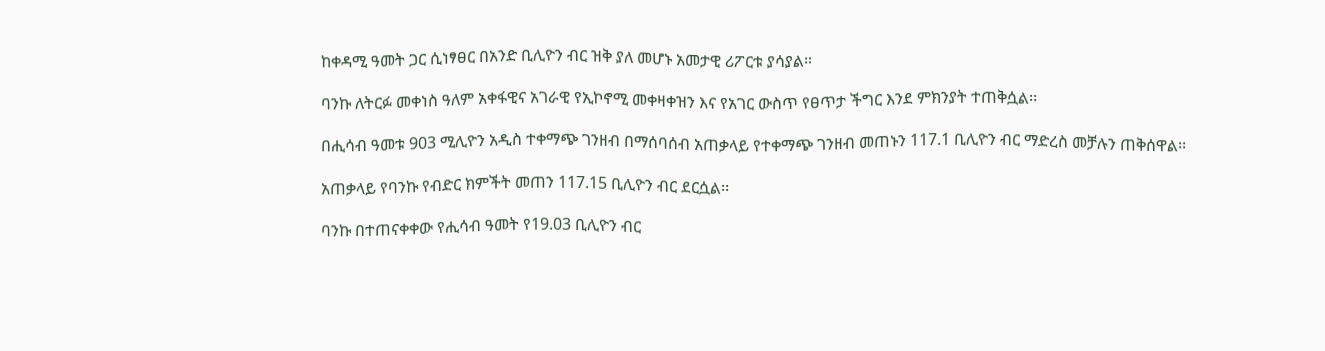ከቀዳሚ ዓመት ጋር ሲነፃፀር በአንድ ቢሊዮን ብር ዝቅ ያለ መሆኑ አመታዊ ሪፖርቱ ያሳያል።

ባንኩ ለትርፉ መቀነስ ዓለም አቀፋዊና አገራዊ የኢኮኖሚ መቀዛቀዝን እና የአገር ውስጥ የፀጥታ ችግር እንደ ምክንያት ተጠቅሷል፡፡

በሒሳብ ዓመቱ 903 ሚሊዮን አዲስ ተቀማጭ ገንዘብ በማሰባሰብ አጠቃላይ የተቀማጭ ገንዘብ መጠኑን 117.1 ቢሊዮን ብር ማድረስ መቻሉን ጠቅሰዋል፡፡

አጠቃላይ የባንኩ የብድር ክምችት መጠን 117.15 ቢሊዮን ብር ደርሷል፡፡

ባንኩ በተጠናቀቀው የሒሳብ ዓመት የ19.03 ቢሊዮን ብር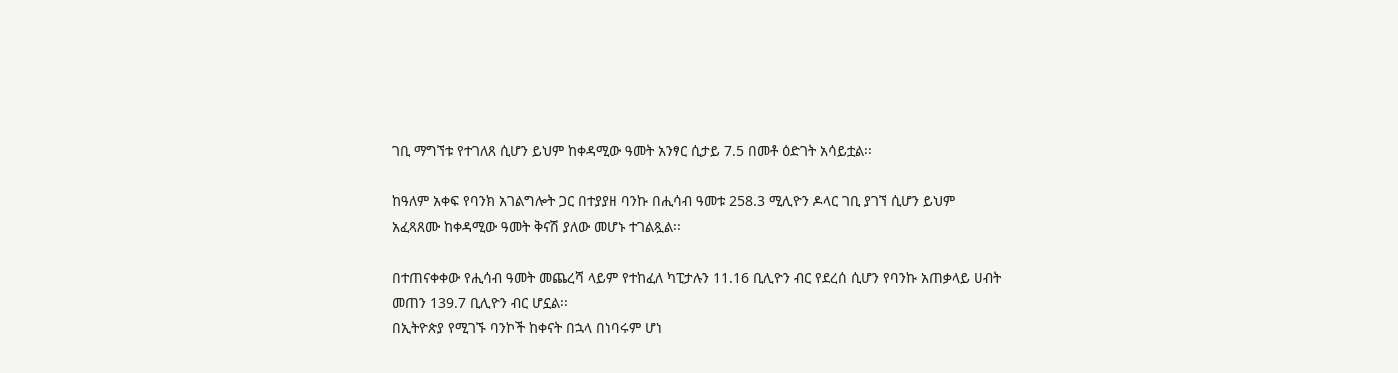ገቢ ማግኘቱ የተገለጸ ሲሆን ይህም ከቀዳሚው ዓመት አንፃር ሲታይ 7.5 በመቶ ዕድገት አሳይቷል፡፡

ከዓለም አቀፍ የባንክ አገልግሎት ጋር በተያያዘ ባንኩ በሒሳብ ዓመቱ 258.3 ሚሊዮን ዶላር ገቢ ያገኘ ሲሆን ይህም አፈጻጸሙ ከቀዳሚው ዓመት ቅናሽ ያለው መሆኑ ተገልጿል፡፡

በተጠናቀቀው የሒሳብ ዓመት መጨረሻ ላይም የተከፈለ ካፒታሉን 11.16 ቢሊዮን ብር የደረሰ ሲሆን የባንኩ አጠቃላይ ሀብት መጠን 139.7 ቢሊዮን ብር ሆኗል፡፡
በኢትዮጵያ የሚገኙ ባንኮች ከቀናት በኋላ በነባሩም ሆነ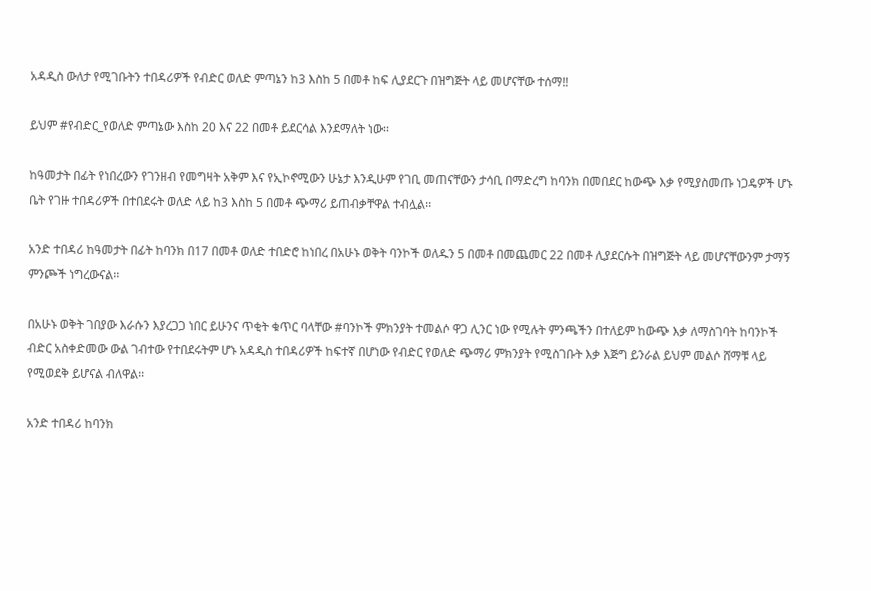አዳዲስ ውለታ የሚገቡትን ተበዳሪዎች የብድር ወለድ ምጣኔን ከ3 እስከ 5 በመቶ ከፍ ሊያደርጉ በዝግጅት ላይ መሆናቸው ተሰማ‼

ይህም #የብድር_የወለድ ምጣኔው እስከ 20 እና 22 በመቶ ይደርሳል እንደማለት ነው፡፡

ከዓመታት በፊት የነበረውን የገንዘብ የመግዛት አቅም እና የኢኮኖሚውን ሁኔታ እንዲሁም የገቢ መጠናቸውን ታሳቢ በማድረግ ከባንክ በመበደር ከውጭ እቃ የሚያስመጡ ነጋዴዎች ሆኑ ቤት የገዙ ተበዳሪዎች በተበደሩት ወለድ ላይ ከ3 እስከ 5 በመቶ ጭማሪ ይጠብቃቸዋል ተብሏል፡፡

አንድ ተበዳሪ ከዓመታት በፊት ከባንክ በ17 በመቶ ወለድ ተበድሮ ከነበረ በአሁኑ ወቅት ባንኮች ወለዱን 5 በመቶ በመጨመር 22 በመቶ ሊያደርሱት በዝግጅት ላይ መሆናቸውንም ታማኝ ምንጮች ነግረውናል፡፡

በአሁኑ ወቅት ገበያው እራሱን እያረጋጋ ነበር ይሁንና ጥቂት ቁጥር ባላቸው #ባንኮች ምክንያት ተመልሶ ዋጋ ሊንር ነው የሚሉት ምንጫችን በተለይም ከውጭ እቃ ለማስገባት ከባንኮች ብድር አስቀድመው ውል ገብተው የተበደሩትም ሆኑ አዳዲስ ተበዳሪዎች ከፍተኛ በሆነው የብድር የወለድ ጭማሪ ምክንያት የሚስገቡት እቃ እጅግ ይንራል ይህም መልሶ ሸማቹ ላይ የሚወደቅ ይሆናል ብለዋል፡፡

አንድ ተበዳሪ ከባንክ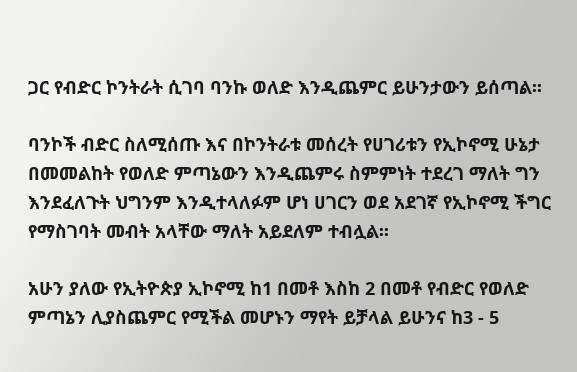ጋር የብድር ኮንትራት ሲገባ ባንኩ ወለድ እንዲጨምር ይሁንታውን ይሰጣል፡፡

ባንኮች ብድር ስለሚሰጡ እና በኮንትራቱ መሰረት የሀገሪቱን የኢኮኖሚ ሁኔታ በመመልከት የወለድ ምጣኔውን እንዲጨምሩ ስምምነት ተደረገ ማለት ግን እንደፈለጉት ህግንም እንዲተላለፉም ሆነ ሀገርን ወደ አደገኛ የኢኮኖሚ ችግር የማስገባት መብት አላቸው ማለት አይደለም ተብሏል፡፡

አሁን ያለው የኢትዮጵያ ኢኮኖሚ ከ1 በመቶ እስከ 2 በመቶ የብድር የወለድ ምጣኔን ሊያስጨምር የሚችል መሆኑን ማየት ይቻላል ይሁንና ከ3 - 5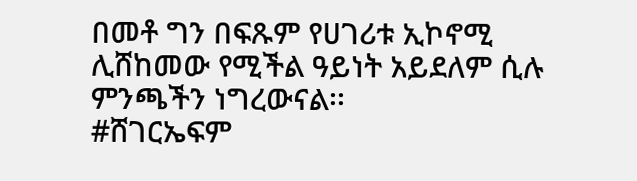በመቶ ግን በፍጹም የሀገሪቱ ኢኮኖሚ ሊሸከመው የሚችል ዓይነት አይደለም ሲሉ ምንጫችን ነግረውናል፡፡
#ሸገርኤፍም